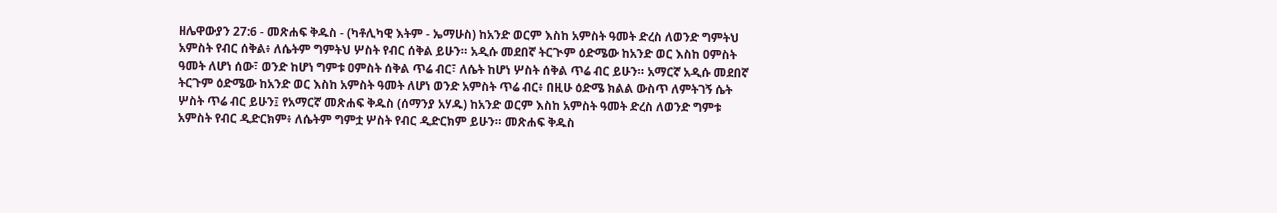ዘሌዋውያን 27:6 - መጽሐፍ ቅዱስ - (ካቶሊካዊ እትም - ኤማሁስ) ከአንድ ወርም እስከ አምስት ዓመት ድረስ ለወንድ ግምትህ አምስት የብር ሰቅል፥ ለሴትም ግምትህ ሦስት የብር ሰቅል ይሁን። አዲሱ መደበኛ ትርጒም ዕድሜው ከአንድ ወር እስከ ዐምስት ዓመት ለሆነ ሰው፣ ወንድ ከሆነ ግምቱ ዐምስት ሰቅል ጥሬ ብር፣ ለሴት ከሆነ ሦስት ሰቅል ጥሬ ብር ይሁን። አማርኛ አዲሱ መደበኛ ትርጉም ዕድሜው ከአንድ ወር እስከ አምስት ዓመት ለሆነ ወንድ አምስት ጥሬ ብር፥ በዚሁ ዕድሜ ክልል ውስጥ ለምትገኝ ሴት ሦስት ጥሬ ብር ይሁን፤ የአማርኛ መጽሐፍ ቅዱስ (ሰማንያ አሃዱ) ከአንድ ወርም እስከ አምስት ዓመት ድረስ ለወንድ ግምቱ አምስት የብር ዲድርክም፥ ለሴትም ግምቷ ሦስት የብር ዲድርክም ይሁን። መጽሐፍ ቅዱስ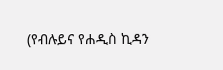(የብሉይና የሐዲስ ኪዳን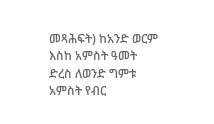መጻሕፍት) ከአንድ ወርም እስከ አምስት ዓመት ድረስ ለወንድ ግምቱ አምስት የብር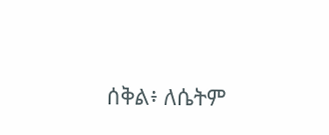ሰቅል፥ ለሴትም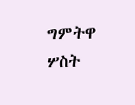ግምትዋ ሦስት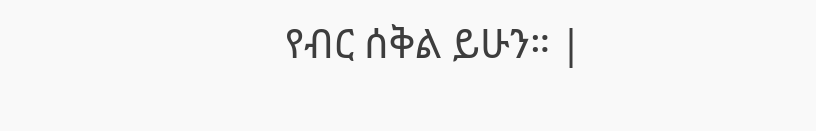የብር ሰቅል ይሁን። |